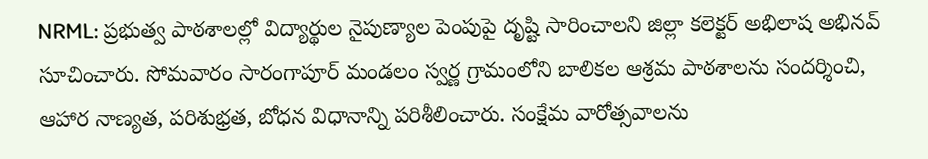NRML: ప్రభుత్వ పాఠశాలల్లో విద్యార్థుల నైపుణ్యాల పెంపుపై దృష్టి సారించాలని జిల్లా కలెక్టర్ అభిలాష అభినవ్ సూచించారు. సోమవారం సారంగాపూర్ మండలం స్వర్ణ గ్రామంలోని బాలికల ఆశ్రమ పాఠశాలను సందర్శించి, ఆహార నాణ్యత, పరిశుభ్రత, బోధన విధానాన్ని పరిశీలించారు. సంక్షేమ వారోత్సవాలను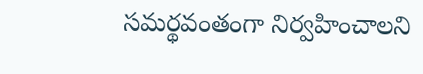సమర్థవంతంగా నిర్వహించాలని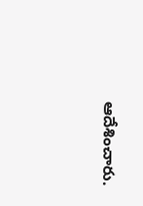ఆదేశించారు.